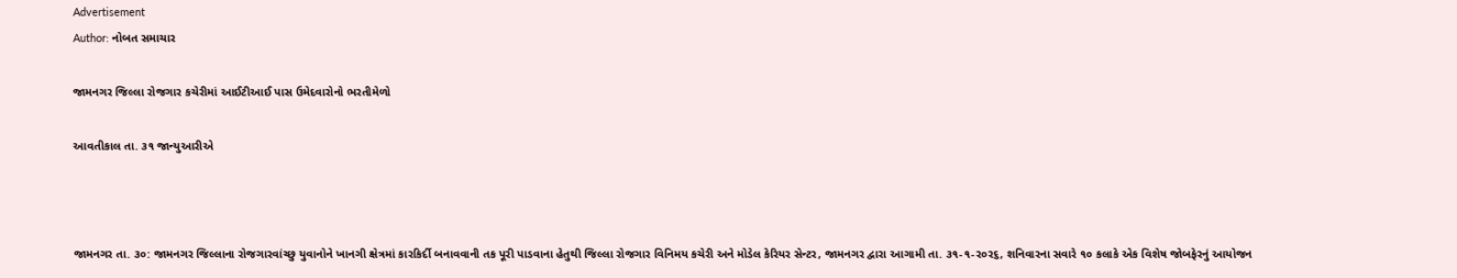Advertisement
Author: નોબત સમાચાર

જામનગર જિલ્લા રોજગાર કચેરીમાં આઈટીઆઈ પાસ ઉમેદવારોનો ભરતીમેળો

આવતીકાલ તા. ૩૧ જાન્યુઆરીએ



જામનગર તા. ૩૦: જામનગર જિલ્લાના રોજગારવાંચ્છુ યુવાનોને ખાનગી ક્ષેત્રમાં કારકિર્દી બનાવવાની તક પૂરી પાડવાના હેતુથી જિલ્લા રોજગાર વિનિમય કચેરી અને મોડેલ કેરિયર સેન્ટર, જામનગર દ્વારા આગામી તા. ૩૧-૧-ર૦ર૬, શનિવારના સવારે ૧૦ કલાકે એક વિશેષ જોબફેરનું આયોજન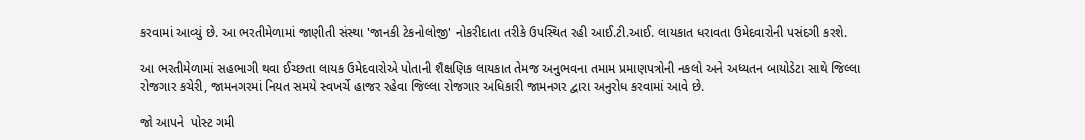કરવામાં આવ્યું છે. આ ભરતીમેળામાં જાણીતી સંસ્થા 'જાનકી ટેકનોલોજી' નોકરીદાતા તરીકે ઉપસ્થિત રહી આઈ.ટી.આઈ. લાયકાત ધરાવતા ઉમેદવારોની પસંદગી કરશે.

આ ભરતીમેળામાં સહભાગી થવા ઈચ્છતા લાયક ઉમેદવારોએ પોતાની શૈક્ષણિક લાયકાત તેમજ અનુભવના તમામ પ્રમાણપત્રોની નકલો અને અધ્યતન બાયોડેટા સાથે જિલ્લા રોજગાર કચેરી, જામનગરમાં નિયત સમયે સ્વખર્ચે હાજર રહેવા જિલ્લા રોજગાર અધિકારી જામનગર દ્વારા અનુરોધ કરવામાં આવે છે.

જો આપને  પોસ્ટ ગમી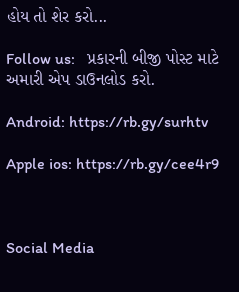હોય તો શેર કરો...

Follow us:   પ્રકારની બીજી પોસ્ટ માટે અમારી એપ ડાઉનલોડ કરો.

Android: https://rb.gy/surhtv

Apple ios: https://rb.gy/cee4r9



Social Media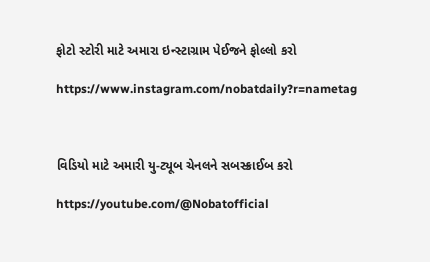ફોટો સ્ટોરી માટે અમારા ઇન્સ્ટાગ્રામ પેઈજને ફોલ્લો કરો

https://www.instagram.com/nobatdaily?r=nametag



વિડિયો માટે અમારી યુ-ટ્યૂબ ચેનલને સબસ્ક્રાઈબ કરો

https://youtube.com/@Nobatofficial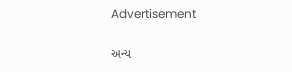Advertisement

અન્ય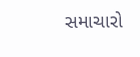સમાચારો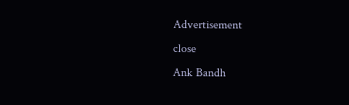Advertisement
close
Ank Bandh